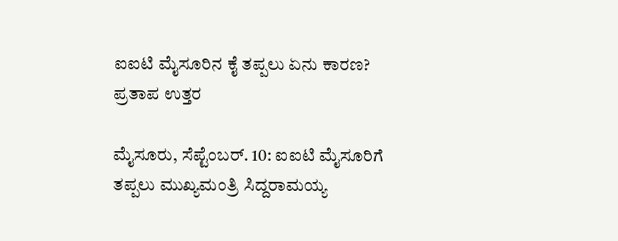ಐಐಟಿ ಮೈಸೂರಿನ ಕೈ ತಪ್ಪಲು ಏನು ಕಾರಣ? ಪ್ರತಾಪ ಉತ್ತರ

ಮೈಸೂರು, ಸೆಪ್ಟೆಂಬರ್. 10: ಐಐಟಿ ಮೈಸೂರಿಗೆ ತಪ್ಪಲು ಮುಖ್ಯಮಂತ್ರಿ ಸಿದ್ದರಾಮಯ್ಯ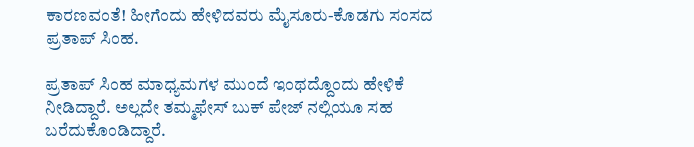ಕಾರಣವಂತೆ! ಹೀಗೆಂದು ಹೇಳಿದವರು ಮೈಸೂರು-ಕೊಡಗು ಸಂಸದ ಪ್ರತಾಪ್ ಸಿಂಹ.

ಪ್ರತಾಪ್ ಸಿಂಹ ಮಾಧ್ಯಮಗಳ ಮುಂದೆ ಇಂಥದ್ದೊಂದು ಹೇಳಿಕೆ ನೀಡಿದ್ದಾರೆ. ಅಲ್ಲದೇ ತಮ್ಮಫೇಸ್ ಬುಕ್ ಪೇಜ್ ನಲ್ಲಿಯೂ ಸಹ ಬರೆದುಕೊಂಡಿದ್ದಾರೆ.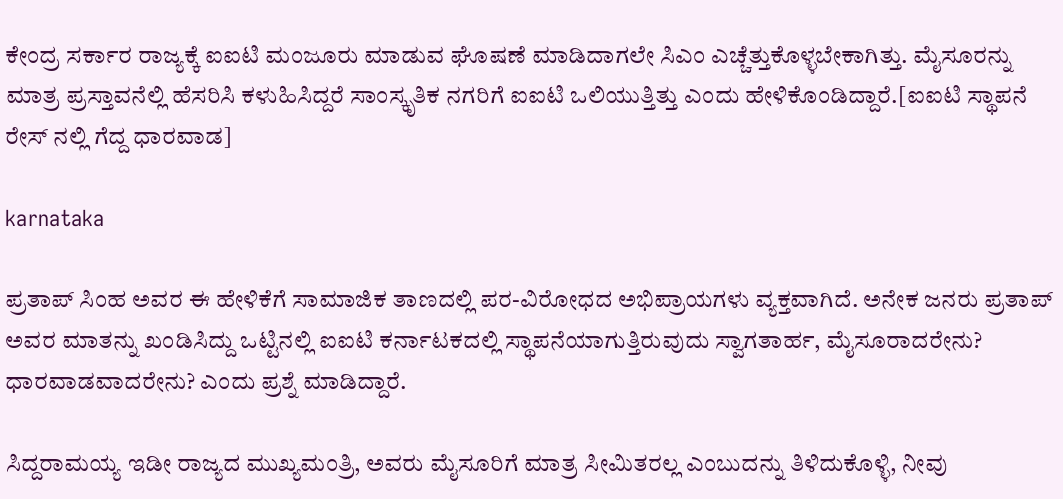ಕೇಂದ್ರ ಸರ್ಕಾರ ರಾಜ್ಯಕ್ಕೆ ಐಐಟಿ ಮಂಜೂರು ಮಾಡುವ ಘೊಷಣೆ ಮಾಡಿದಾಗಲೇ ಸಿಎಂ ಎಚ್ಚೆತ್ತುಕೊಳ್ಳಬೇಕಾಗಿತ್ತು. ಮೈಸೂರನ್ನು ಮಾತ್ರ ಪ್ರಸ್ತಾವನೆಲ್ಲಿ ಹೆಸರಿಸಿ ಕಳುಹಿಸಿದ್ದರೆ ಸಾಂಸ್ಕೃತಿಕ ನಗರಿಗೆ ಐಐಟಿ ಒಲಿಯುತ್ತಿತ್ತು ಎಂದು ಹೇಳಿಕೊಂಡಿದ್ದಾರೆ.[ಐಐಟಿ ಸ್ಥಾಪನೆ ರೇಸ್ ನಲ್ಲಿ ಗೆದ್ದ ಧಾರವಾಡ]

karnataka

ಪ್ರತಾಪ್ ಸಿಂಹ ಅವರ ಈ ಹೇಳಿಕೆಗೆ ಸಾಮಾಜಿಕ ತಾಣದಲ್ಲಿ ಪರ-ವಿರೋಧದ ಅಭಿಪ್ರಾಯಗಳು ವ್ಯಕ್ತವಾಗಿದೆ. ಅನೇಕ ಜನರು ಪ್ರತಾಪ್ ಅವರ ಮಾತನ್ನು ಖಂಡಿಸಿದ್ದು ಒಟ್ಟಿನಲ್ಲಿ ಐಐಟಿ ಕರ್ನಾಟಕದಲ್ಲಿ ಸ್ಥಾಪನೆಯಾಗುತ್ತಿರುವುದು ಸ್ವಾಗತಾರ್ಹ, ಮೈಸೂರಾದರೇನು? ಧಾರವಾಡವಾದರೇನು? ಎಂದು ಪ್ರಶ್ನೆ ಮಾಡಿದ್ದಾರೆ.

ಸಿದ್ದರಾಮಯ್ಯ ಇಡೀ ರಾಜ್ಯದ ಮುಖ್ಯಮಂತ್ರಿ, ಅವರು ಮೈಸೂರಿಗೆ ಮಾತ್ರ ಸೀಮಿತರಲ್ಲ ಎಂಬುದನ್ನು ತಿಳಿದುಕೊಳ್ಳಿ, ನೀವು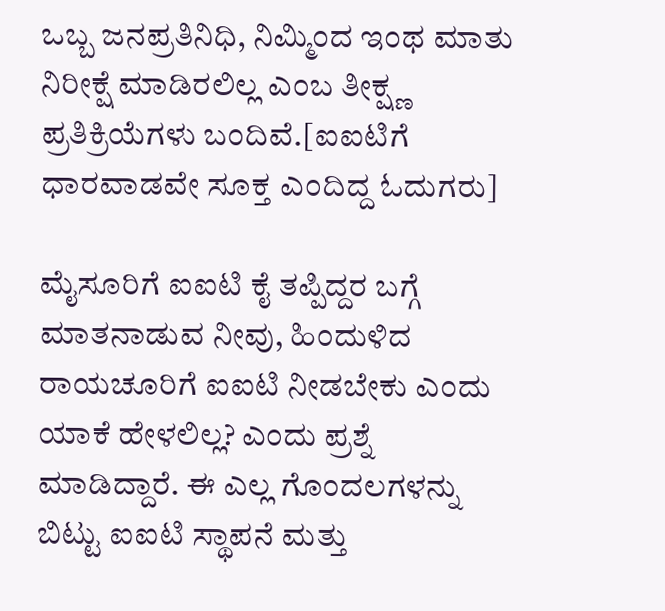ಒಬ್ಬ ಜನಪ್ರತಿನಿಧಿ, ನಿಮ್ಮಿಂದ ಇಂಥ ಮಾತು ನಿರೀಕ್ಷೆ ಮಾಡಿರಲಿಲ್ಲ ಎಂಬ ತೀಕ್ಷ್ಣ ಪ್ರತಿಕ್ರಿಯೆಗಳು ಬಂದಿವೆ.[ಐಐಟಿಗೆ ಧಾರವಾಡವೇ ಸೂಕ್ತ ಎಂದಿದ್ದ ಓದುಗರು]

ಮೈಸೂರಿಗೆ ಐಐಟಿ ಕೈ ತಪ್ಪಿದ್ದರ ಬಗ್ಗೆ ಮಾತನಾಡುವ ನೀವು, ಹಿಂದುಳಿದ ರಾಯಚೂರಿಗೆ ಐಐಟಿ ನೀಡಬೇಕು ಎಂದು ಯಾಕೆ ಹೇಳಲಿಲ್ಲ? ಎಂದು ಪ್ರಶ್ನೆ ಮಾಡಿದ್ದಾರೆ. ಈ ಎಲ್ಲ ಗೊಂದಲಗಳನ್ನು ಬಿಟ್ಟು ಐಐಟಿ ಸ್ಥಾಪನೆ ಮತ್ತು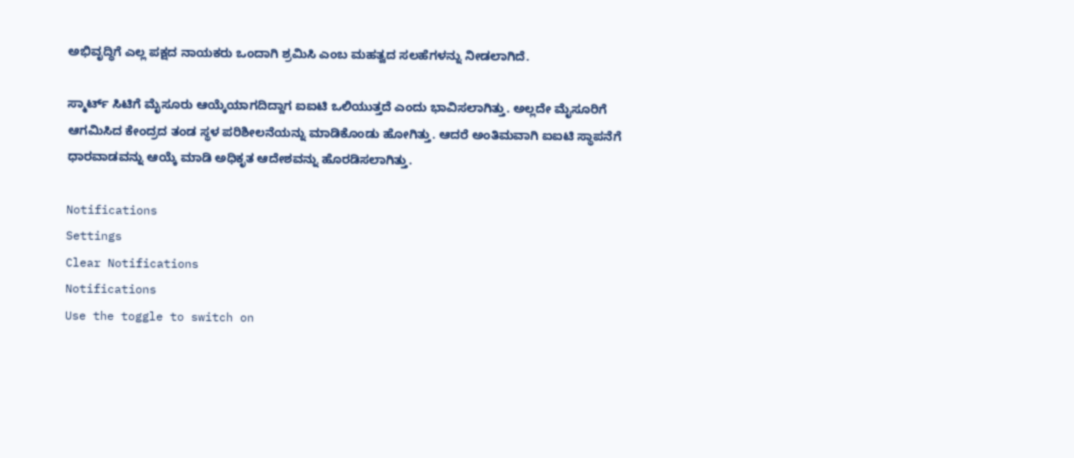ಅಭಿವೃದ್ಧಿಗೆ ಎಲ್ಲ ಪಕ್ಷದ ನಾಯಕರು ಒಂದಾಗಿ ಶ್ರಮಿಸಿ ಎಂಬ ಮಹತ್ವದ ಸಲಹೆಗಳನ್ನು ನೀಡಲಾಗಿದೆ.

ಸ್ಮಾರ್ಟ್ ಸಿಟಿಗೆ ಮೈಸೂರು ಆಯ್ಕೆಯಾಗದಿದ್ದಾಗ ಐಐಟಿ ಒಲಿಯುತ್ತದೆ ಎಂದು ಭಾವಿಸಲಾಗಿತ್ತು. ಅಲ್ಲದೇ ಮೈಸೂರಿಗೆ ಆಗಮಿಸಿದ ಕೇಂದ್ರದ ತಂಡ ಸ್ಥಳ ಪರಿಶೀಲನೆಯನ್ನು ಮಾಡಿಕೊಂಡು ಹೋಗಿತ್ತು. ಆದರೆ ಅಂತಿಮವಾಗಿ ಐಐಟಿ ಸ್ಥಾಪನೆಗೆ ಧಾರವಾಡವನ್ನು ಆಯ್ಕೆ ಮಾಡಿ ಅಧಿಕೃತ ಆದೇಶವನ್ನು ಹೊರಡಿಸಲಾಗಿತ್ತು.

Notifications
Settings
Clear Notifications
Notifications
Use the toggle to switch on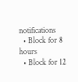notifications
  • Block for 8 hours
  • Block for 12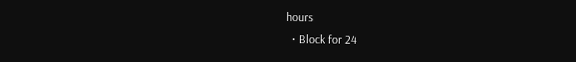hours
  • Block for 24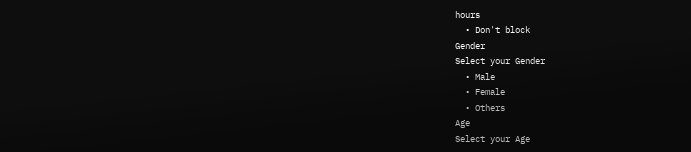hours
  • Don't block
Gender
Select your Gender
  • Male
  • Female
  • Others
Age
Select your Age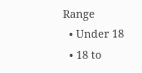Range
  • Under 18
  • 18 to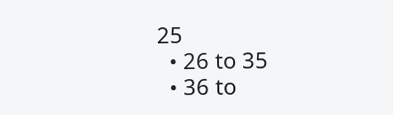25
  • 26 to 35
  • 36 to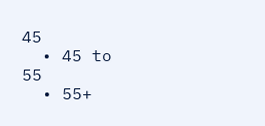45
  • 45 to 55
  • 55+